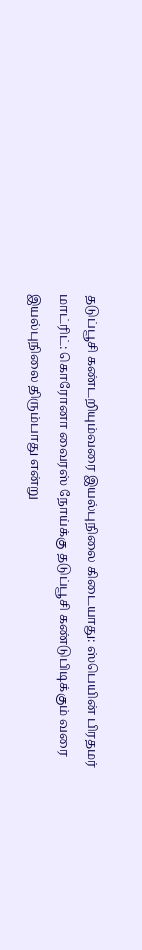தடுப்பூசி கண்டறியும்வரை இயல்புநிலை கிடையாது: ஸ்பெயின் பிரதமர்
மாட்ரிட்: கொரோனா வைரஸ் நோய்க்கு தடுப்பூசி கண்டுபிடிக்கும் வரை இயல்புநிலை திரும்பாது என்று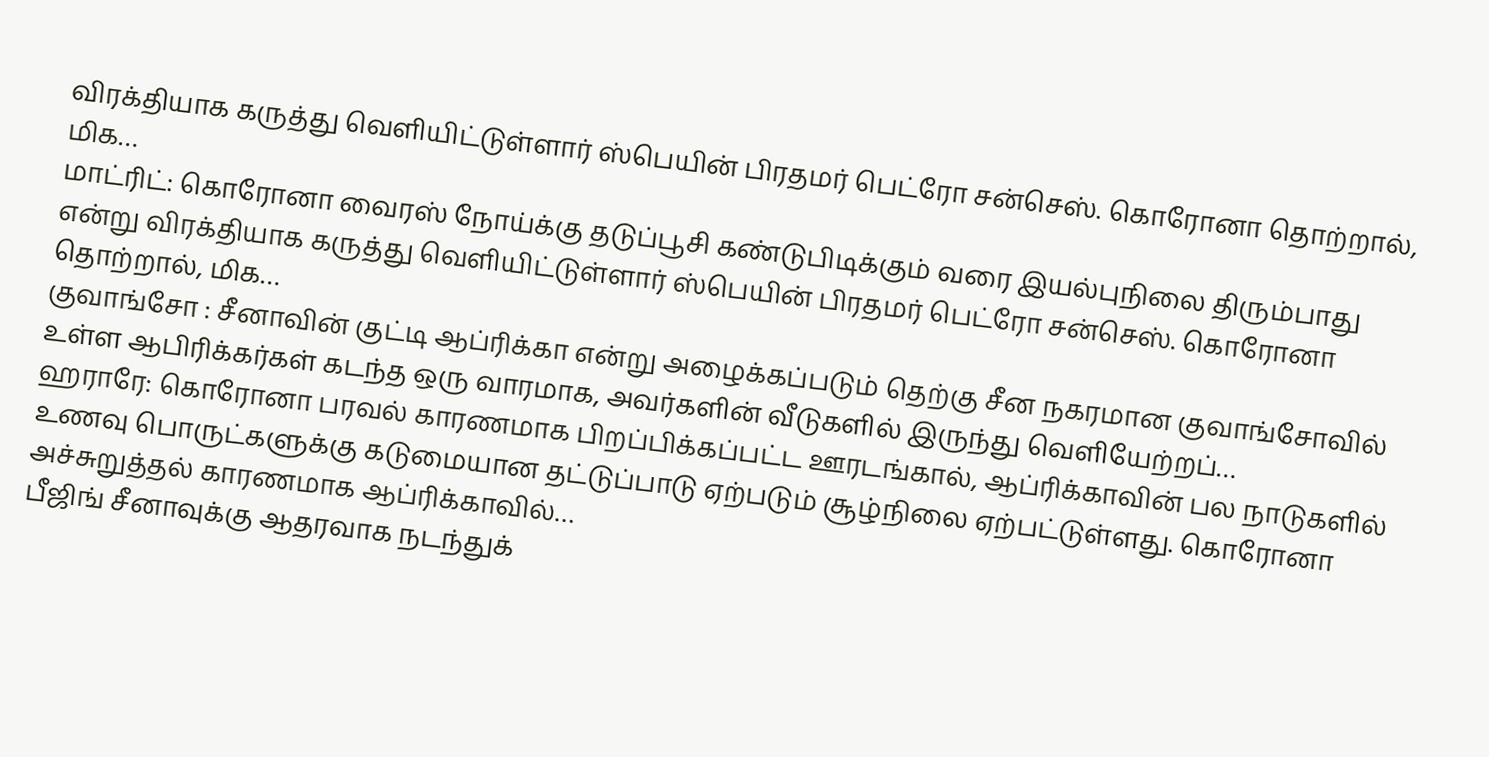விரக்தியாக கருத்து வெளியிட்டுள்ளார் ஸ்பெயின் பிரதமர் பெட்ரோ சன்செஸ். கொரோனா தொற்றால், மிக…
மாட்ரிட்: கொரோனா வைரஸ் நோய்க்கு தடுப்பூசி கண்டுபிடிக்கும் வரை இயல்புநிலை திரும்பாது என்று விரக்தியாக கருத்து வெளியிட்டுள்ளார் ஸ்பெயின் பிரதமர் பெட்ரோ சன்செஸ். கொரோனா தொற்றால், மிக…
குவாங்சோ : சீனாவின் குட்டி ஆப்ரிக்கா என்று அழைக்கப்படும் தெற்கு சீன நகரமான குவாங்சோவில் உள்ள ஆபிரிக்கர்கள் கடந்த ஒரு வாரமாக, அவர்களின் வீடுகளில் இருந்து வெளியேற்றப்…
ஹராரே: கொரோனா பரவல் காரணமாக பிறப்பிக்கப்பட்ட ஊரடங்கால், ஆப்ரிக்காவின் பல நாடுகளில் உணவு பொருட்களுக்கு கடுமையான தட்டுப்பாடு ஏற்படும் சூழ்நிலை ஏற்பட்டுள்ளது. கொரோனா அச்சுறுத்தல் காரணமாக ஆப்ரிக்காவில்…
பீஜிங் சீனாவுக்கு ஆதரவாக நடந்துக்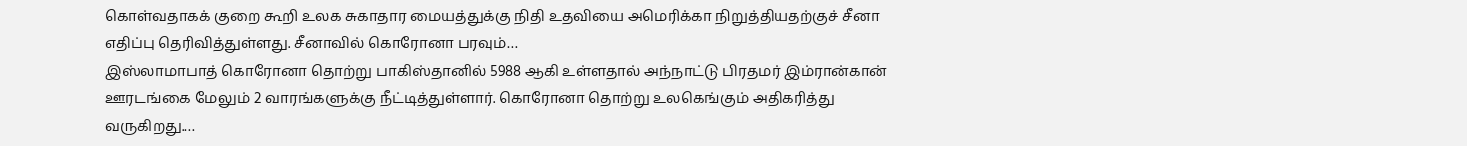கொள்வதாகக் குறை கூறி உலக சுகாதார மையத்துக்கு நிதி உதவியை அமெரிக்கா நிறுத்தியதற்குச் சீனா எதிப்பு தெரிவித்துள்ளது. சீனாவில் கொரோனா பரவும்…
இஸ்லாமாபாத் கொரோனா தொற்று பாகிஸ்தானில் 5988 ஆகி உள்ளதால் அந்நாட்டு பிரதமர் இம்ரான்கான் ஊரடங்கை மேலும் 2 வாரங்களுக்கு நீட்டித்துள்ளார். கொரோனா தொற்று உலகெங்கும் அதிகரித்து வருகிறது.…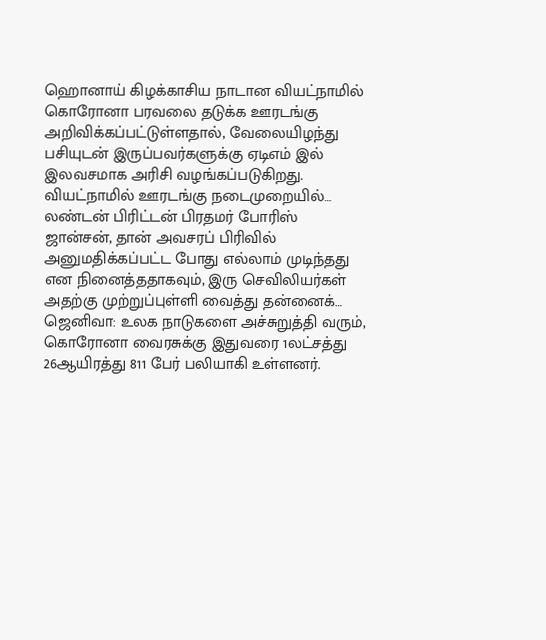ஹொனாய் கிழக்காசிய நாடான வியட்நாமில் கொரோனா பரவலை தடுக்க ஊரடங்கு அறிவிக்கப்பட்டுள்ளதால், வேலையிழந்து பசியுடன் இருப்பவர்களுக்கு ஏடிஎம் இல் இலவசமாக அரிசி வழங்கப்படுகிறது. வியட்நாமில் ஊரடங்கு நடைமுறையில்…
லண்டன் பிரிட்டன் பிரதமர் போரிஸ் ஜான்சன், தான் அவசரப் பிரிவில் அனுமதிக்கப்பட்ட போது எல்லாம் முடிந்தது என நினைத்ததாகவும், இரு செவிலியர்கள் அதற்கு முற்றுப்புள்ளி வைத்து தன்னைக்…
ஜெனிவா: உலக நாடுகளை அச்சுறுத்தி வரும், கொரோனா வைரசுக்கு இதுவரை 1லட்சத்து 26ஆயிரத்து 811 பேர் பலியாகி உள்ளனர்.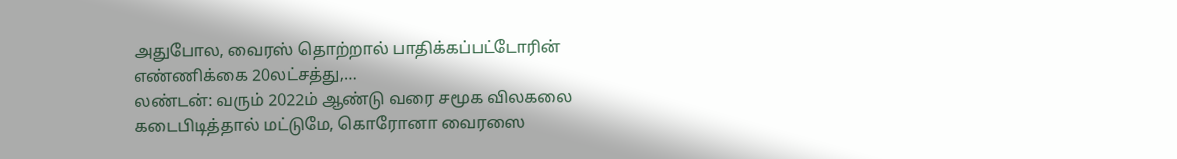அதுபோல, வைரஸ் தொற்றால் பாதிக்கப்பட்டோரின் எண்ணிக்கை 20லட்சத்து,…
லண்டன்: வரும் 2022ம் ஆண்டு வரை சமூக விலகலை கடைபிடித்தால் மட்டுமே, கொரோனா வைரஸை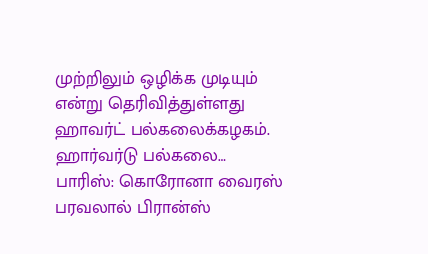முற்றிலும் ஒழிக்க முடியும் என்று தெரிவித்துள்ளது ஹாவர்ட் பல்கலைக்கழகம். ஹார்வர்டு பல்கலை…
பாரிஸ்: கொரோனா வைரஸ் பரவலால் பிரான்ஸ்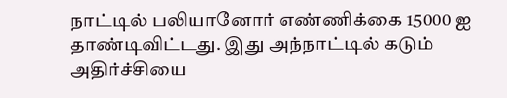நாட்டில் பலியானோர் எண்ணிக்கை 15000 ஐ தாண்டிவிட்டது. இது அந்நாட்டில் கடும் அதிர்ச்சியை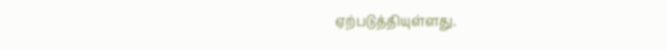ஏற்படுத்தியுள்ளது.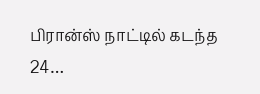பிரான்ஸ் நாட்டில் கடந்த 24…